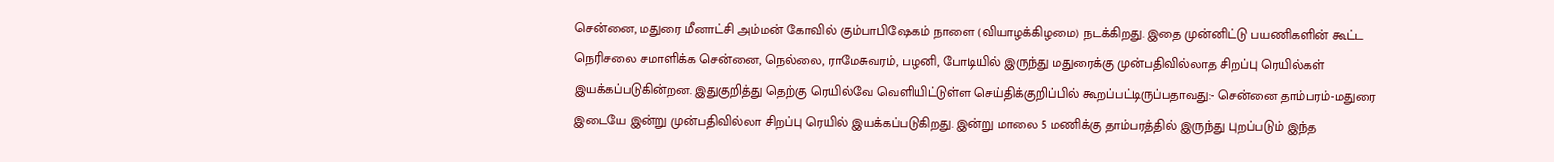சென்னை, மதுரை மீனாட்சி அம்மன் கோவில் கும்பாபிஷேகம் நாளை (வியாழக்கிழமை) நடக்கிறது. இதை முன்னிட்டு பயணிகளின் கூட்ட நெரிசலை சமாளிக்க சென்னை, நெல்லை, ராமேசுவரம், பழனி, போடியில் இருந்து மதுரைக்கு முன்பதிவில்லாத சிறப்பு ரெயில்கள் இயக்கப்படுகின்றன. இதுகுறித்து தெற்கு ரெயில்வே வெளியிட்டுள்ள செய்திக்குறிப்பில் கூறப்பட்டிருப்பதாவது:- சென்னை தாம்பரம்-மதுரை இடையே இன்று முன்பதிவில்லா சிறப்பு ரெயில் இயக்கப்படுகிறது. இன்று மாலை 5 மணிக்கு தாம்பரத்தில் இருந்து புறப்படும் இந்த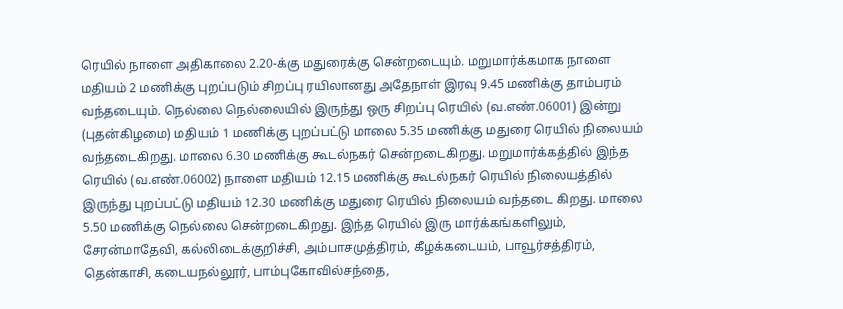ரெயில் நாளை அதிகாலை 2.20-க்கு மதுரைக்கு சென்றடையும். மறுமார்க்கமாக நாளை மதியம் 2 மணிக்கு புறப்படும் சிறப்பு ரயிலானது அதேநாள் இரவு 9.45 மணிக்கு தாம்பரம் வந்தடையும். நெல்லை நெல்லையில் இருந்து ஒரு சிறப்பு ரெயில் (வ.எண்.06001) இன்று (புதன்கிழமை) மதியம் 1 மணிக்கு புறப்பட்டு மாலை 5.35 மணிக்கு மதுரை ரெயில் நிலையம் வந்தடைகிறது. மாலை 6.30 மணிக்கு கூடல்நகர் சென்றடைகிறது. மறுமார்க்கத்தில் இந்த ரெயில் (வ.எண்.06002) நாளை மதியம் 12.15 மணிக்கு கூடல்நகர் ரெயில் நிலையத்தில் இருந்து புறப்பட்டு மதியம் 12.30 மணிக்கு மதுரை ரெயில் நிலையம் வந்தடை கிறது. மாலை 5.50 மணிக்கு நெல்லை சென்றடைகிறது. இந்த ரெயில் இரு மார்க்கங்களிலும், சேரன்மாதேவி, கல்லிடைக்குறிச்சி, அம்பாசமுத்திரம், கீழக்கடையம், பாவூர்சத்திரம், தென்காசி, கடையநல்லூர், பாம்புகோவில்சந்தை,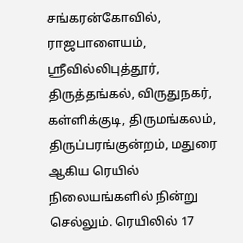சங்கரன்கோவில், ராஜபாளையம், ஸ்ரீவில்லிபுத்தூர், திருத்தங்கல், விருதுநகர், கள்ளிக்குடி, திருமங்கலம், திருப்பரங்குன்றம், மதுரை ஆகிய ரெயில் நிலையங்களில் நின்று செல்லும். ரெயிலில் 17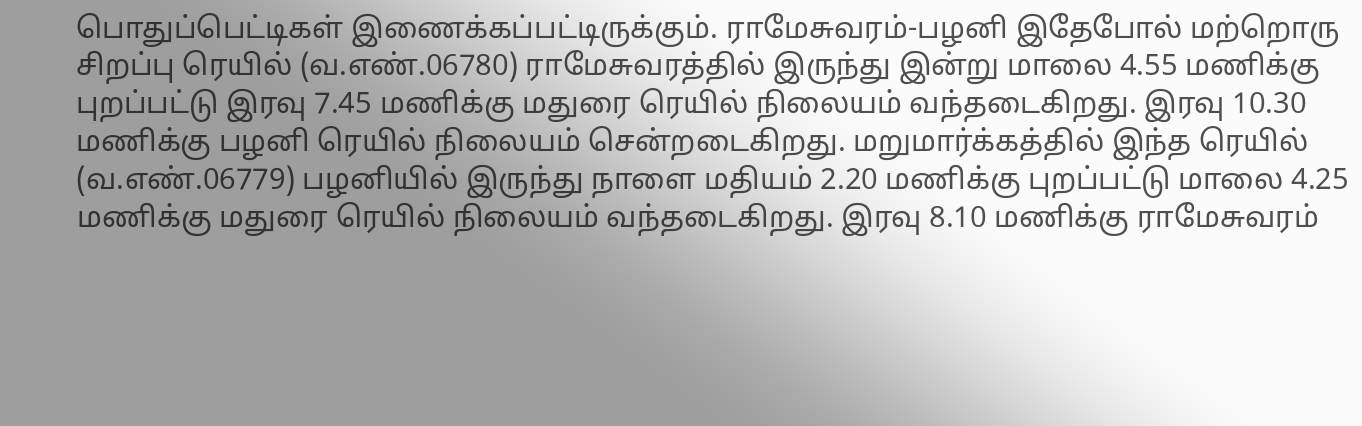பொதுப்பெட்டிகள் இணைக்கப்பட்டிருக்கும். ராமேசுவரம்-பழனி இதேபோல் மற்றொரு சிறப்பு ரெயில் (வ.எண்.06780) ராமேசுவரத்தில் இருந்து இன்று மாலை 4.55 மணிக்கு புறப்பட்டு இரவு 7.45 மணிக்கு மதுரை ரெயில் நிலையம் வந்தடைகிறது. இரவு 10.30 மணிக்கு பழனி ரெயில் நிலையம் சென்றடைகிறது. மறுமார்க்கத்தில் இந்த ரெயில் (வ.எண்.06779) பழனியில் இருந்து நாளை மதியம் 2.20 மணிக்கு புறப்பட்டு மாலை 4.25 மணிக்கு மதுரை ரெயில் நிலையம் வந்தடைகிறது. இரவு 8.10 மணிக்கு ராமேசுவரம்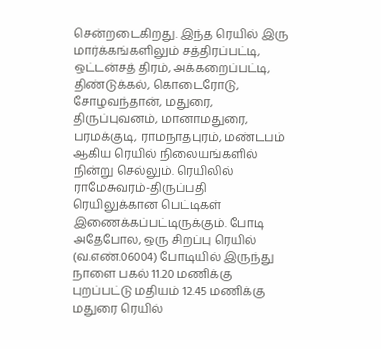சென்றடைகிறது. இந்த ரெயில் இரு மார்க்கங்களிலும் சத்திரப்பட்டி, ஒட்டன்சத் திரம், அக்கறைப்பட்டி, திண்டுக்கல், கொடைரோடு, சோழவந்தான், மதுரை, திருப்புவனம், மானாமதுரை, பரமக்குடி, ராமநாதபுரம், மண்டபம் ஆகிய ரெயில் நிலையங்களில் நின்று செல்லும். ரெயிலில் ராமேசுவரம்-திருப்பதி ரெயிலுக்கான பெட்டிகள் இணைக்கப்பட்டிருக்கும். போடி அதேபோல, ஒரு சிறப்பு ரெயில் (வ.எண்.06004) போடியில் இருந்து நாளை பகல் 11.20 மணிக்கு புறப்பட்டு மதியம் 12.45 மணிக்கு மதுரை ரெயில்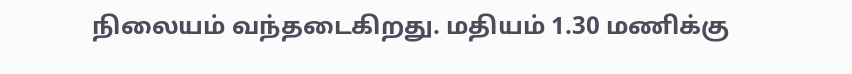நிலையம் வந்தடைகிறது. மதியம் 1.30 மணிக்கு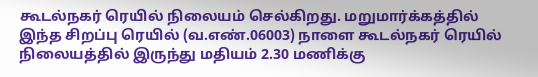கூடல்நகர் ரெயில் நிலையம் செல்கிறது. மறுமார்க்கத்தில் இந்த சிறப்பு ரெயில் (வ.எண்.06003) நாளை கூடல்நகர் ரெயில் நிலையத்தில் இருந்து மதியம் 2.30 மணிக்கு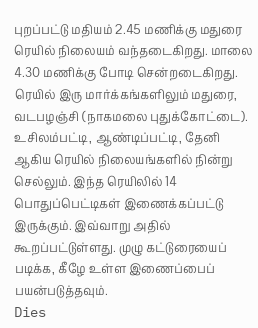புறப்பட்டு மதியம் 2.45 மணிக்கு மதுரை ரெயில் நிலையம் வந்தடைகிறது. மாலை 4.30 மணிக்கு போடி சென்றடைகிறது. ரெயில் இரு மார்க்கங்களிலும் மதுரை, வடபழஞ்சி (நாகமலை புதுக்கோட்டை). உசிலம்பட்டி, ஆண்டிப்பட்டி, தேனி ஆகிய ரெயில் நிலையங்களில் நின்று செல்லும். இந்த ரெயிலில் 14 பொதுப்பெட்டிகள் இணைக்கப்பட்டு இருக்கும். இவ்வாறு அதில் கூறப்பட்டுள்ளது. முழு கட்டுரையைப் படிக்க, கீழே உள்ள இணைப்பைப் பயன்படுத்தவும்.
Dies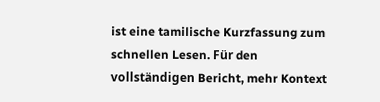ist eine tamilische Kurzfassung zum schnellen Lesen. Für den vollständigen Bericht, mehr Kontext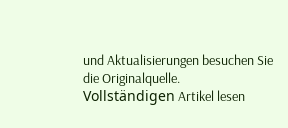und Aktualisierungen besuchen Sie die Originalquelle.
Vollständigen Artikel lesen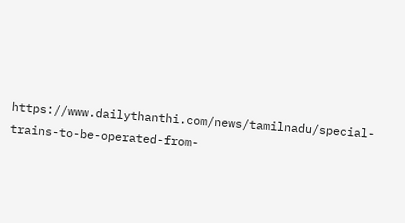https://www.dailythanthi.com/news/tamilnadu/special-trains-to-be-operated-from-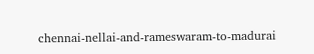chennai-nellai-and-rameswaram-to-madurai